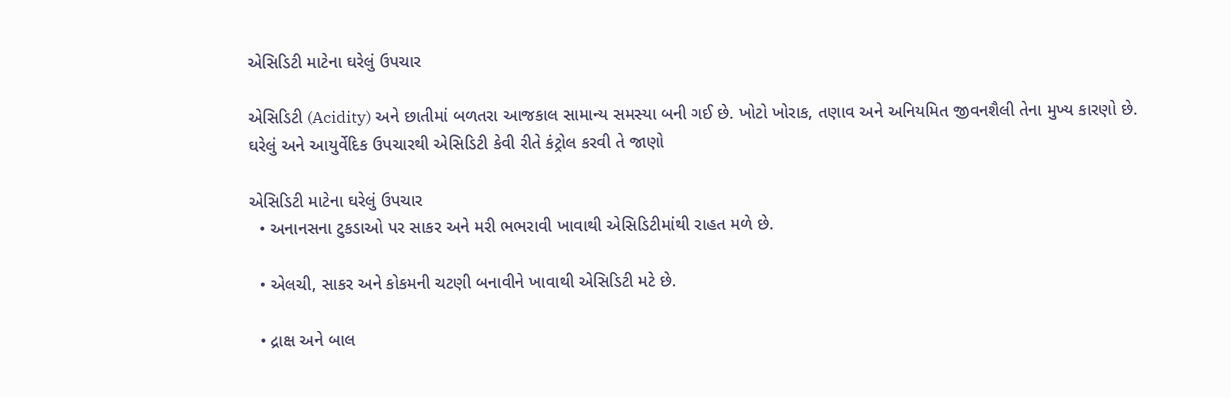એસિડિટી માટેના ઘરેલું ઉપચાર

એસિડિટી (Acidity) અને છાતીમાં બળતરા આજકાલ સામાન્ય સમસ્યા બની ગઈ છે. ખોટો ખોરાક, તણાવ અને અનિયમિત જીવનશૈલી તેના મુખ્ય કારણો છે. ઘરેલું અને આયુર્વેદિક ઉપચારથી એસિડિટી કેવી રીતે કંટ્રોલ કરવી તે જાણો

એસિડિટી માટેના ઘરેલું ઉપચાર
  • અનાનસના ટુકડાઓ પર સાકર અને મરી ભભરાવી ખાવાથી એસિડિટીમાંથી રાહત મળે છે.

  • એલચી, સાકર અને કોકમની ચટણી બનાવીને ખાવાથી એસિડિટી મટે છે.

  • દ્રાક્ષ અને બાલ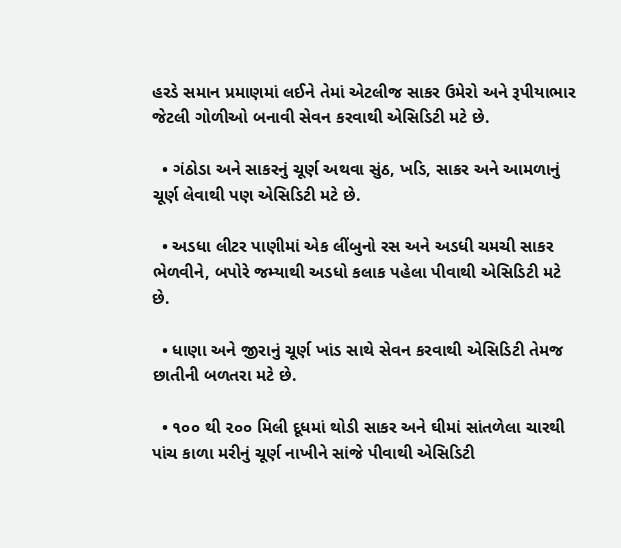હરડે સમાન પ્રમાણમાં લઈને તેમાં એટલીજ સાકર ઉમેરો અને રૂપીયાભાર જેટલી ગોળીઓ બનાવી સેવન કરવાથી એસિડિટી મટે છે.

  • ગંઠોડા અને સાકરનું ચૂર્ણ અથવા સુંઠ, ખડિ, સાકર અને આમળાનું ચૂર્ણ લેવાથી પણ એસિડિટી મટે છે.

  • અડધા લીટર પાણીમાં એક લીંબુનો રસ અને અડધી ચમચી સાકર ભેળવીને, બપોરે જમ્યાથી અડધો કલાક પહેલા પીવાથી એસિડિટી મટે છે.

  • ધાણા અને જીરાનું ચૂર્ણ ખાંડ સાથે સેવન કરવાથી એસિડિટી તેમજ છાતીની બળતરા મટે છે.

  • ૧૦૦ થી ૨૦૦ મિલી દૂધમાં થોડી સાકર અને ઘીમાં સાંતળેલા ચારથી પાંચ કાળા મરીનું ચૂર્ણ નાખીને સાંજે પીવાથી એસિડિટી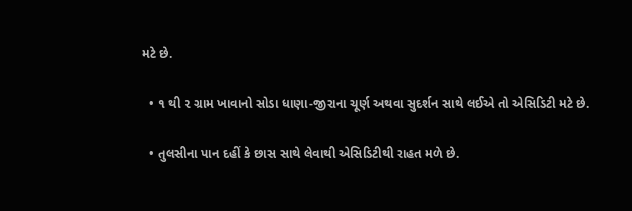મટે છે.

  • ૧ થી ૨ ગ્રામ ખાવાનો સોડા ધાણા-જીરાના ચૂર્ણ અથવા સુદર્શન સાથે લઈએ તો એસિડિટી મટે છે.

  • તુલસીના પાન દહીં કે છાસ સાથે લેવાથી એસિડિટીથી રાહત મળે છે.